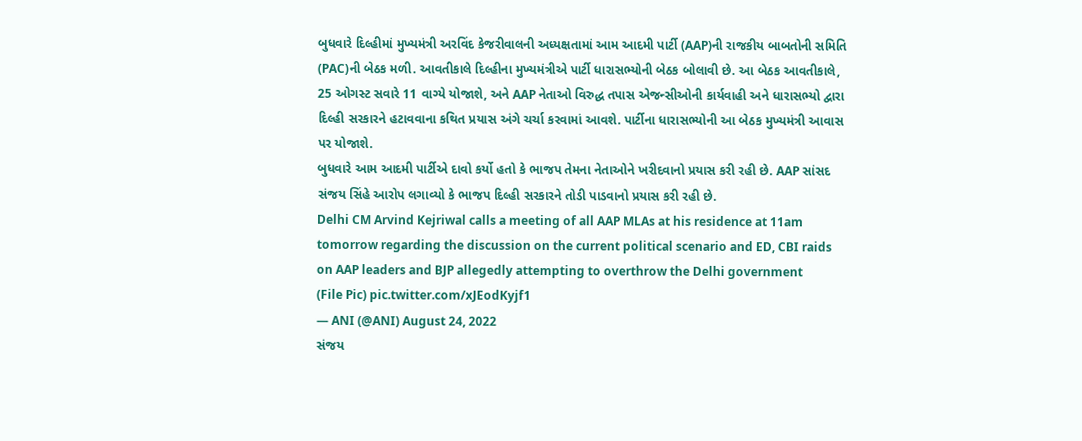બુધવારે દિલ્હીમાં મુખ્યમંત્રી અરવિંદ કેજરીવાલની અધ્યક્ષતામાં આમ આદમી પાર્ટી (AAP)ની રાજકીય બાબતોની સમિતિ (PAC)ની બેઠક મળી. આવતીકાલે દિલ્હીના મુખ્યમંત્રીએ પાર્ટી ધારાસભ્યોની બેઠક બોલાવી છે. આ બેઠક આવતીકાલે, 25 ઓગસ્ટ સવારે 11 વાગ્યે યોજાશે, અને AAP નેતાઓ વિરુદ્ધ તપાસ એજન્સીઓની કાર્યવાહી અને ધારાસભ્યો દ્વારા દિલ્હી સરકારને હટાવવાના કથિત પ્રયાસ અંગે ચર્ચા કરવામાં આવશે. પાર્ટીના ધારાસભ્યોની આ બેઠક મુખ્યમંત્રી આવાસ પર યોજાશે.
બુધવારે આમ આદમી પાર્ટીએ દાવો કર્યો હતો કે ભાજપ તેમના નેતાઓને ખરીદવાનો પ્રયાસ કરી રહી છે. AAP સાંસદ સંજય સિંહે આરોપ લગાવ્યો કે ભાજપ દિલ્હી સરકારને તોડી પાડવાનો પ્રયાસ કરી રહી છે.
Delhi CM Arvind Kejriwal calls a meeting of all AAP MLAs at his residence at 11am tomorrow regarding the discussion on the current political scenario and ED, CBI raids on AAP leaders and BJP allegedly attempting to overthrow the Delhi government
(File Pic) pic.twitter.com/xJEodKyjf1
— ANI (@ANI) August 24, 2022
સંજય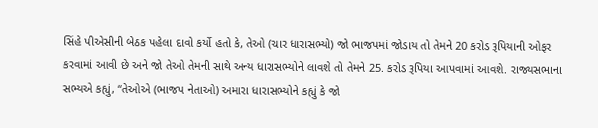સિંહે પીએસીની બેઠક પહેલા દાવો કર્યો હતો કે, તેઓ (ચાર ધારાસભ્યો) જો ભાજપમાં જોડાય તો તેમને 20 કરોડ રૂપિયાની ઓફર કરવામાં આવી છે અને જો તેઓ તેમની સાથે અન્ય ધારાસભ્યોને લાવશે તો તેમને 25. કરોડ રૂપિયા આપવામાં આવશે. રાજ્યસભાના સભ્યએ કહ્યું, “તેઓએ (ભાજપ નેતાઓ) અમારા ધારાસભ્યોને કહ્યું કે જો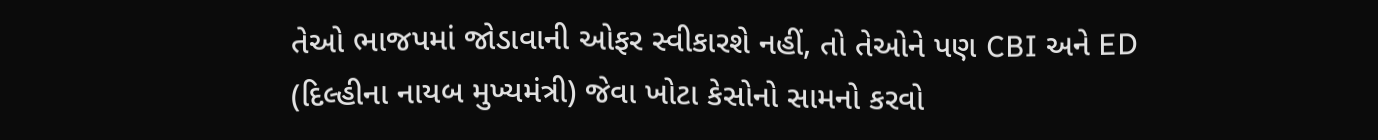તેઓ ભાજપમાં જોડાવાની ઓફર સ્વીકારશે નહીં, તો તેઓને પણ CBI અને ED (દિલ્હીના નાયબ મુખ્યમંત્રી) જેવા ખોટા કેસોનો સામનો કરવો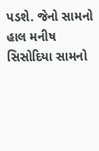પડશે. જેનો સામનો હાલ મનીષ સિસોદિયા સામનો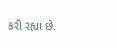કરી રહ્યા છે.